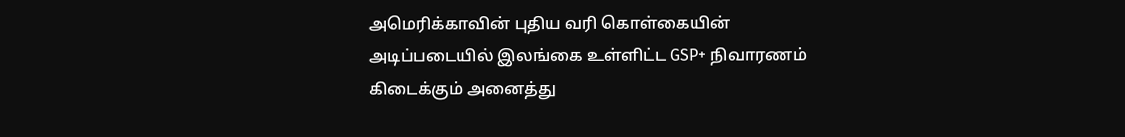அமெரிக்காவின் புதிய வரி கொள்கையின் அடிப்படையில் இலங்கை உள்ளிட்ட GSP+ நிவாரணம் கிடைக்கும் அனைத்து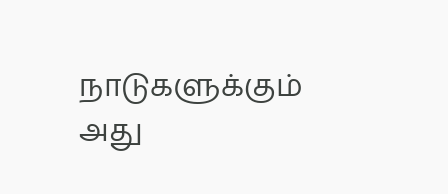நாடுகளுக்கும் அது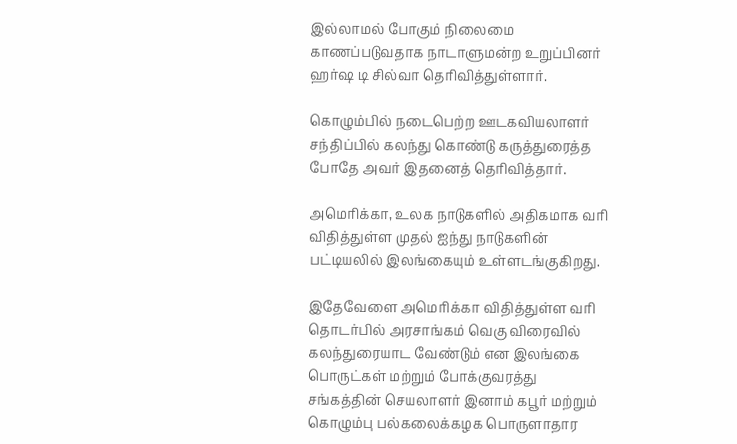இல்லாமல் போகும் நிலைமை காணப்படுவதாக நாடாளுமன்ற உறுப்பினர் ஹர்ஷ டி சில்வா தெரிவித்துள்ளார்.

கொழும்பில் நடைபெற்ற ஊடகவியலாளர் சந்திப்பில் கலந்து கொண்டு கருத்துரைத்த போதே அவர் இதனைத் தெரிவித்தார்.

அமெரிக்கா, உலக நாடுகளில் அதிகமாக வரி விதித்துள்ள முதல் ஐந்து நாடுகளின் பட்டியலில் இலங்கையும் உள்ளடங்குகிறது.

இதேவேளை அமெரிக்கா விதித்துள்ள வரி தொடர்பில் அரசாங்கம் வெகு விரைவில் கலந்துரையாட வேண்டும் என இலங்கை பொருட்கள் மற்றும் போக்குவரத்து சங்கத்தின் செயலாளர் இனாம் கபூர் மற்றும் கொழும்பு பல்கலைக்கழக பொருளாதார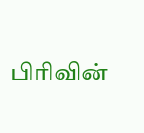பிரிவின்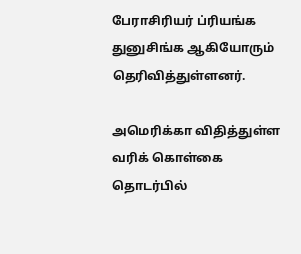பேராசிரியர் ப்ரியங்க துனுசிங்க ஆகியோரும் தெரிவித்துள்ளனர்.

அமெரிக்கா விதித்துள்ள வரிக் கொள்கை தொடர்பில்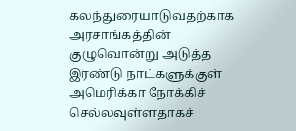கலந்துரையாடுவதற்காக அரசாங்கத்தின் குழுவொன்று அடுத்த இரண்டு நாட்களுக்குள் அமெரிக்கா நோக்கிச் செல்லவுள்ளதாகச்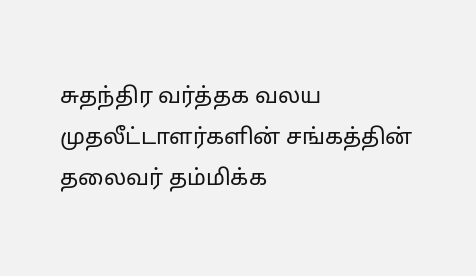சுதந்திர வர்த்தக வலய முதலீட்டாளர்களின் சங்கத்தின் தலைவர் தம்மிக்க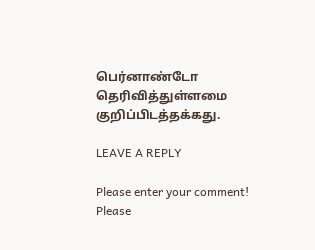பெர்னாண்டோ தெரிவித்துள்ளமை குறிப்பிடத்தக்கது.

LEAVE A REPLY

Please enter your comment!
Please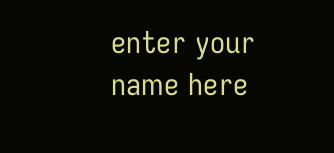enter your name here